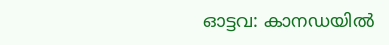ഓട്ടവ: കാനഡയിൽ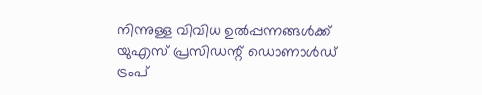നിന്നുള്ള വിവിധ ഉൽപ്പന്നങ്ങൾക്ക് യുഎസ് പ്രസിഡന്റ് ഡൊണാൾഡ് ട്രംപ്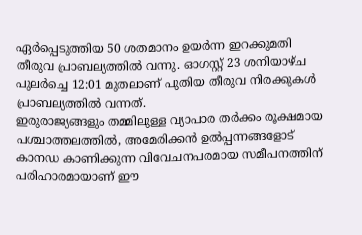ഏർപ്പെടുത്തിയ 50 ശതമാനം ഉയർന്ന ഇറക്കുമതി തീരുവ പ്രാബല്യത്തിൽ വന്നു. ഓഗസ്റ്റ് 23 ശനിയാഴ്ച പുലർച്ചെ 12:01 മുതലാണ് പുതിയ തീരുവ നിരക്കുകൾ പ്രാബല്യത്തിൽ വന്നത്.
ഇരുരാജ്യങ്ങളും തമ്മിലുള്ള വ്യാപാര തർക്കം രൂക്ഷമായ പശ്ചാത്തലത്തിൽ, അമേരിക്കൻ ഉൽപ്പന്നങ്ങളോട് കാനഡ കാണിക്കുന്ന വിവേചനപരമായ സമീപനത്തിന് പരിഹാരമായാണ് ഈ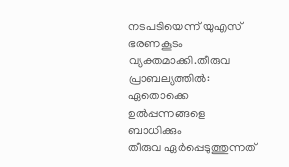നടപടിയെന്ന് യുഎസ് ഭരണകൂടം വ്യക്തമാക്കി.തീരുവ പ്രാബല്യത്തിൽ: ഏതൊക്കെ ഉൽപ്പന്നങ്ങളെ ബാധിക്കും
തീരുവ ഏർപ്പെടുത്തുന്നത്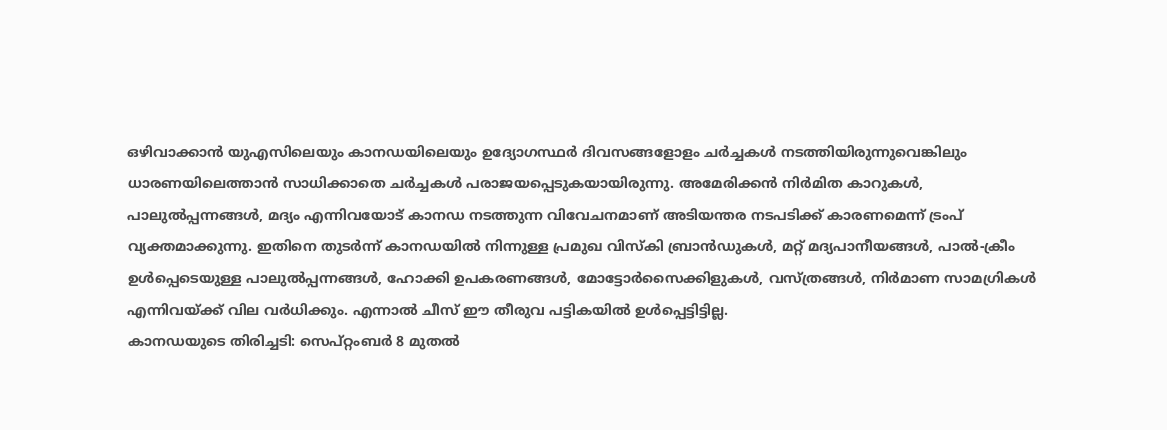ഒഴിവാക്കാൻ യുഎസിലെയും കാനഡയിലെയും ഉദ്യോഗസ്ഥർ ദിവസങ്ങളോളം ചർച്ചകൾ നടത്തിയിരുന്നുവെങ്കിലും ധാരണയിലെത്താൻ സാധിക്കാതെ ചർച്ചകൾ പരാജയപ്പെടുകയായിരുന്നു. അമേരിക്കൻ നിർമിത കാറുകൾ, പാലുൽപ്പന്നങ്ങൾ, മദ്യം എന്നിവയോട് കാനഡ നടത്തുന്ന വിവേചനമാണ് അടിയന്തര നടപടിക്ക് കാരണമെന്ന് ട്രംപ് വ്യക്തമാക്കുന്നു. ഇതിനെ തുടർന്ന് കാനഡയിൽ നിന്നുള്ള പ്രമുഖ വിസ്കി ബ്രാൻഡുകൾ, മറ്റ് മദ്യപാനീയങ്ങൾ, പാൽ-ക്രീം ഉൾപ്പെടെയുള്ള പാലുൽപ്പന്നങ്ങൾ, ഹോക്കി ഉപകരണങ്ങൾ, മോട്ടോർസൈക്കിളുകൾ, വസ്ത്രങ്ങൾ, നിർമാണ സാമഗ്രികൾ എന്നിവയ്ക്ക് വില വർധിക്കും. എന്നാൽ ചീസ് ഈ തീരുവ പട്ടികയിൽ ഉൾപ്പെട്ടിട്ടില്ല.
കാനഡയുടെ തിരിച്ചടി: സെപ്റ്റംബർ 8 മുതൽ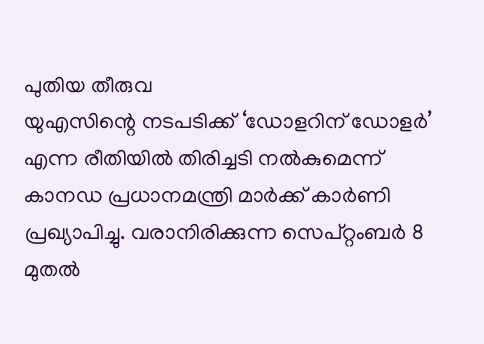പുതിയ തീരുവ
യുഎസിന്റെ നടപടിക്ക് ‘ഡോളറിന് ഡോളർ’ എന്ന രീതിയിൽ തിരിച്ചടി നൽകുമെന്ന് കാനഡ പ്രധാനമന്ത്രി മാർക്ക് കാർണി പ്രഖ്യാപിച്ചു. വരാനിരിക്കുന്ന സെപ്റ്റംബർ 8 മുതൽ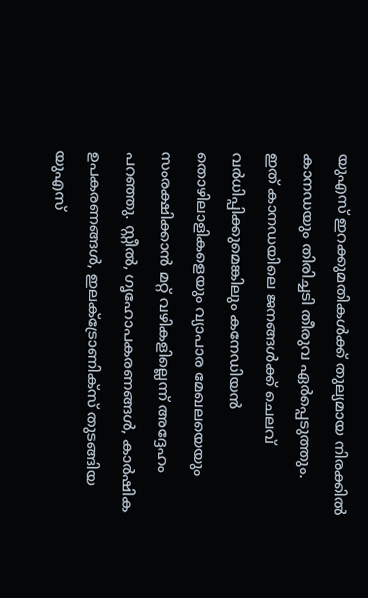യുഎസ് ഇറക്കുമതികൾക്ക് തുല്യമായ നിരക്കിൽ കാനഡയും തിരിച്ചടി തീരുവ ഏർപ്പെടുത്തും.
ഇത് കാനഡയിലെ ജനങ്ങൾക്ക് ചെലവ് വർധിപ്പിക്കുമെങ്കിലും കനേഡിയൻ തൊഴിലാളികളെയും വ്യാപാര മേഖലയെയും സംരക്ഷിക്കാൻ മറ്റ് വഴികളില്ലെന്ന് അദ്ദേഹം പറഞ്ഞു. സ്റ്റീൽ, ഗൃഹോപകരണങ്ങൾ, കാർഷിക ഉപകരണങ്ങൾ, ഇലക്ട്രോണിക്സ് തുടങ്ങിയ യുഎസ്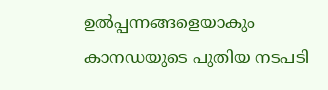ഉൽപ്പന്നങ്ങളെയാകും കാനഡയുടെ പുതിയ നടപടി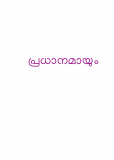പ്രധാനമായും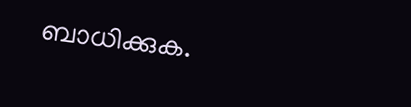ബാധിക്കുക.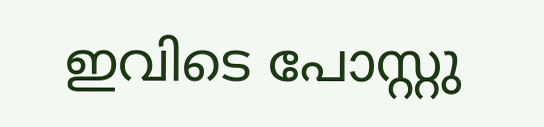ഇവിടെ പോസ്റ്റു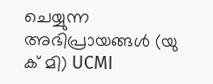ചെയ്യുന്ന അഭിപ്രായങ്ങൾ (യു ക് മി) UCMI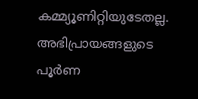കമ്മ്യൂണിറ്റിയുടേതല്ല. അഭിപ്രായങ്ങളുടെ പൂർണ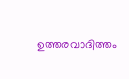ഉത്തരവാദിത്തം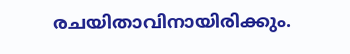രചയിതാവിനായിരിക്കും.